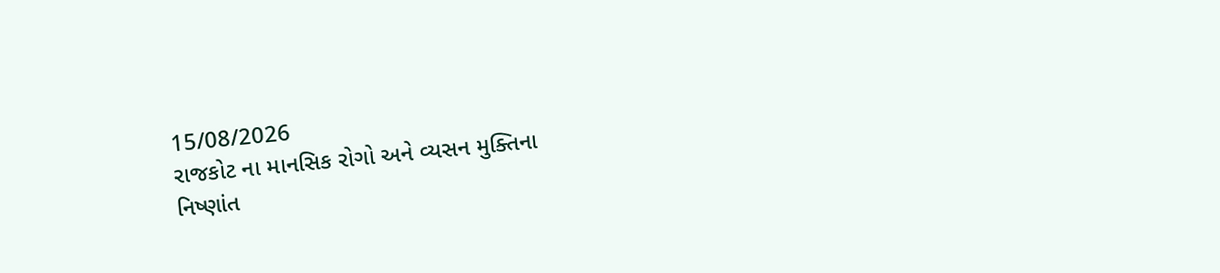15/08/2026
રાજકોટ ના માનસિક રોગો અને વ્યસન મુક્તિના
નિષ્ણાંત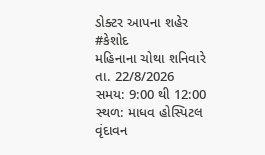ડોક્ટર આપના શહેર #કેશોદ
મહિનાના ચોથા શનિવારે
તા. 22/8/2026
સમય: 9:00 થી 12:00
સ્થળ: માધવ હોસ્પિટલ
વૃંદાવન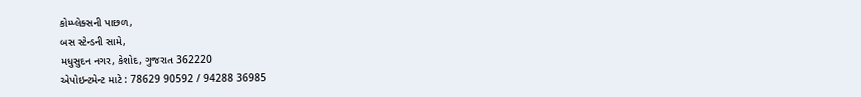કોમ્પ્લેક્સની પાછળ,
બસ સ્ટેન્ડની સામે,
મધુસુદન નગર, કેશોદ, ગુજરાત 362220
એપોઇન્ટમેન્ટ માટે : 78629 90592 / 94288 36985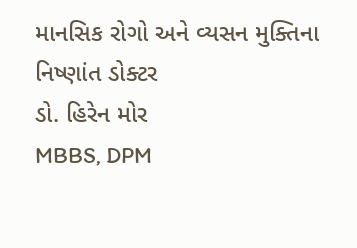માનસિક રોગો અને વ્યસન મુક્તિના
નિષ્ણાંત ડોક્ટર
ડો. હિરેન મોર
MBBS, DPM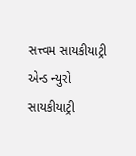સત્ત્વમ સાયકીયાટ્રી એન્ડ ન્યુરો સાયકીયાટ્રી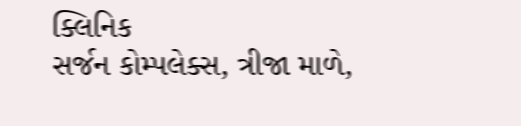ક્લિનિક
સર્જન કોમ્પલેક્સ, ત્રીજા માળે,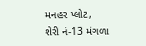મનહર પ્લોટ,
શેરી નં-13 મંગળા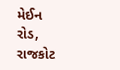મેઈન રોડ, રાજકોટ